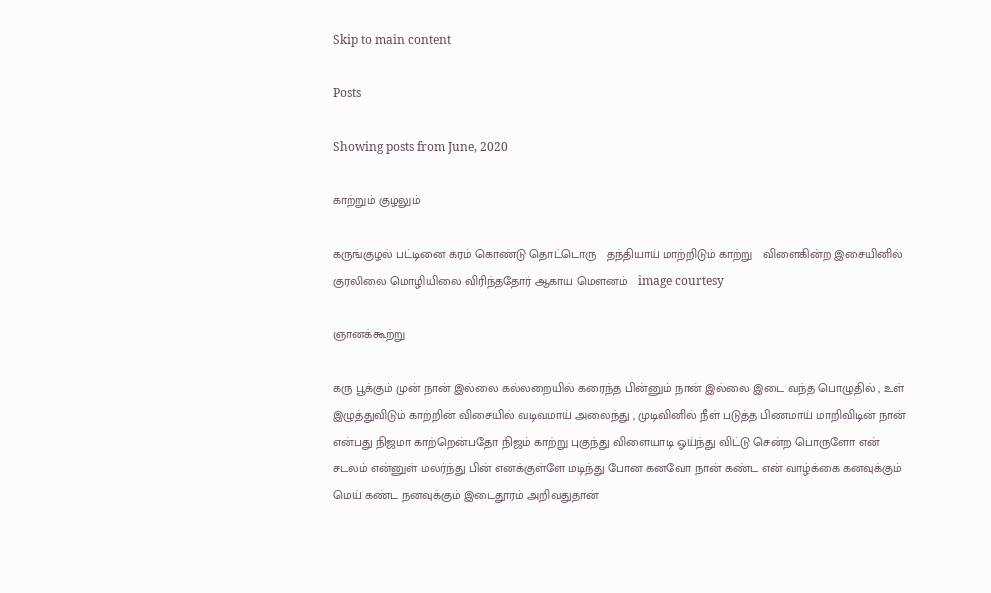Skip to main content

Posts

Showing posts from June, 2020

காற்றும் குழலும்

கருங்குழல் பட்டினை கரம் கொண்டு தொட்டொரு   தந்தியாய் மாற்றிடும் காற்று   விளைகின்ற இசையினில் குரலிலை மொழியிலை விரிந்ததோர் ஆகாய மௌனம்   image courtesy

ஞானக்கூற்று

கரு பூக்கும் முன் நான் இல்லை கல்லறையில் கரைந்த பின்னும் நான் இல்லை இடை வந்த பொழுதில் , உள் இழுத்துவிடும் காற்றின் விசையில் வடிவமாய் அலைந்து , முடிவினில் நீள் படுத்த பிணமாய் மாறிவிடின் நான் என்பது நிஜமா காற்றென்பதோ நிஜம் காற்று புகுந்து விளையாடி ஓய்ந்து விட்டு சென்ற பொருளோ என் சடலம் என்னுள் மலர்ந்து பின் எனக்குள்ளே மடிந்து போன கனவோ நான் கண்ட என் வாழ்க்கை கனவுக்கும் மெய் கண்ட நனவுக்கும் இடைதூரம் அறிவதுதான்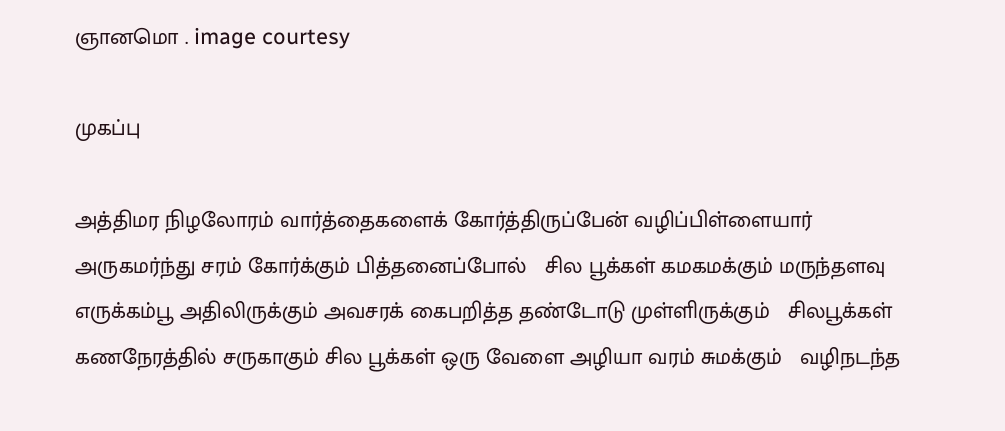ஞானமொ . image courtesy

முகப்பு

அத்திமர நிழலோரம் வார்த்தைகளைக் கோர்த்திருப்பேன் வழிப்பிள்ளையார் அருகமர்ந்து சரம் கோர்க்கும் பித்தனைப்போல்   சில பூக்கள் கமகமக்கும் மருந்தளவு எருக்கம்பூ அதிலிருக்கும் அவசரக் கைபறித்த தண்டோடு முள்ளிருக்கும்   சிலபூக்கள் கணநேரத்தில் சருகாகும் சில பூக்கள் ஒரு வேளை அழியா வரம் சுமக்கும்   வழிநடந்த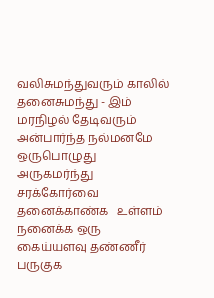வலிசுமந்துவரும் காலில் தனைசுமந்து - இம் மரநிழல் தேடிவரும் அன்பார்ந்த நல்மனமே ஒருபொழுது அருகமர்ந்து சரக்கோர்வை தனைக்காண்க   உள்ளம் நனைக்க ஒரு கைய்யளவு தண்ணீர் பருகுக